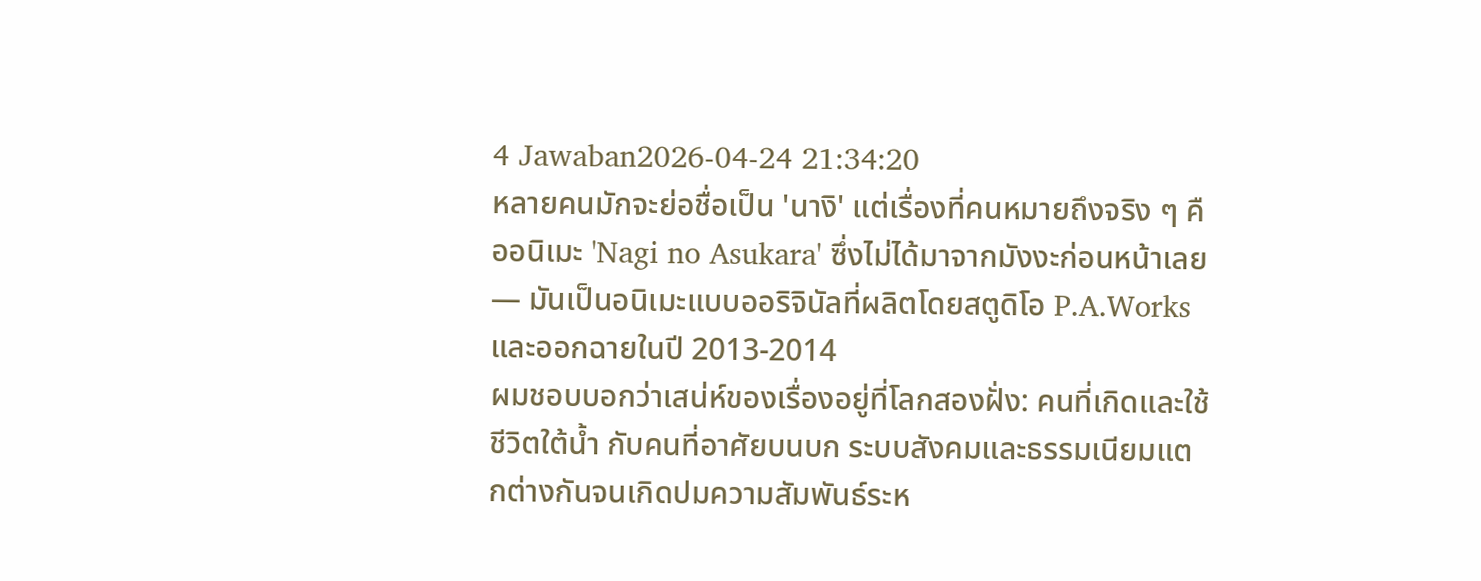4 Jawaban2026-04-24 21:34:20
หลายคนมักจะย่อชื่อเป็น 'นางิ' แต่เรื่องที่คนหมายถึงจริง ๆ คืออนิเมะ 'Nagi no Asukara' ซึ่งไม่ได้มาจากมังงะก่อนหน้าเลย — มันเป็นอนิเมะแบบออริจินัลที่ผลิตโดยสตูดิโอ P.A.Works และออกฉายในปี 2013-2014
ผมชอบบอกว่าเสน่ห์ของเรื่องอยู่ที่โลกสองฝั่ง: คนที่เกิดและใช้ชีวิตใต้น้ำ กับคนที่อาศัยบนบก ระบบสังคมและธรรมเนียมแตกต่างกันจนเกิดปมความสัมพันธ์ระห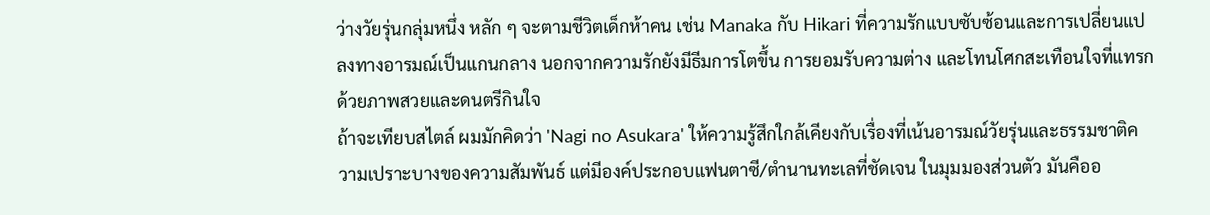ว่างวัยรุ่นกลุ่มหนึ่ง หลัก ๆ จะตามชีวิตเด็กห้าคน เช่น Manaka กับ Hikari ที่ความรักแบบซับซ้อนและการเปลี่ยนแปลงทางอารมณ์เป็นแกนกลาง นอกจากความรักยังมีธีมการโตขึ้น การยอมรับความต่าง และโทนโศกสะเทือนใจที่แทรกด้วยภาพสวยและดนตรีกินใจ
ถ้าจะเทียบสไตล์ ผมมักคิดว่า 'Nagi no Asukara' ให้ความรู้สึกใกล้เคียงกับเรื่องที่เน้นอารมณ์วัยรุ่นและธรรมชาติความเปราะบางของความสัมพันธ์ แต่มีองค์ประกอบแฟนตาซี/ตำนานทะเลที่ชัดเจน ในมุมมองส่วนตัว มันคืออ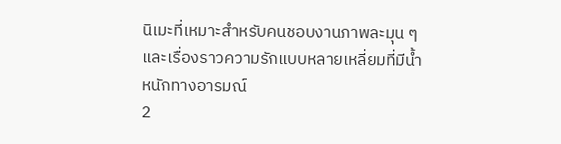นิเมะที่เหมาะสำหรับคนชอบงานภาพละมุน ๆ และเรื่องราวความรักแบบหลายเหลี่ยมที่มีน้ำหนักทางอารมณ์
2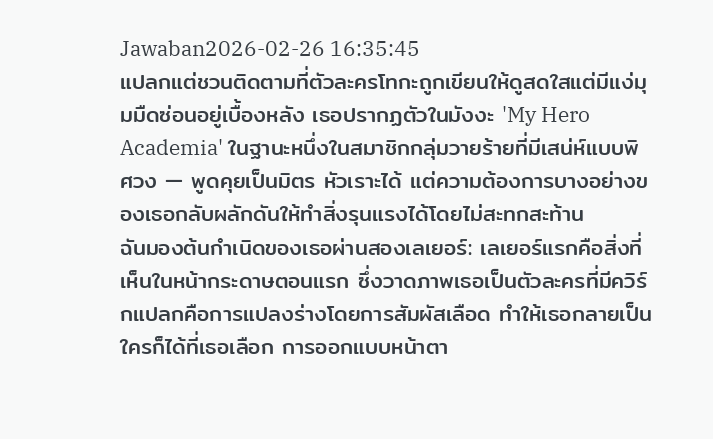Jawaban2026-02-26 16:35:45
แปลกแต่ชวนติดตามที่ตัวละครโทกะถูกเขียนให้ดูสดใสแต่มีแง่มุมมืดซ่อนอยู่เบื้องหลัง เธอปรากฏตัวในมังงะ 'My Hero Academia' ในฐานะหนึ่งในสมาชิกกลุ่มวายร้ายที่มีเสน่ห์แบบพิศวง — พูดคุยเป็นมิตร หัวเราะได้ แต่ความต้องการบางอย่างของเธอกลับผลักดันให้ทำสิ่งรุนแรงได้โดยไม่สะทกสะท้าน
ฉันมองต้นกำเนิดของเธอผ่านสองเลเยอร์: เลเยอร์แรกคือสิ่งที่เห็นในหน้ากระดาษตอนแรก ซึ่งวาดภาพเธอเป็นตัวละครที่มีควิร์กแปลกคือการแปลงร่างโดยการสัมผัสเลือด ทำให้เธอกลายเป็นใครก็ได้ที่เธอเลือก การออกแบบหน้าตา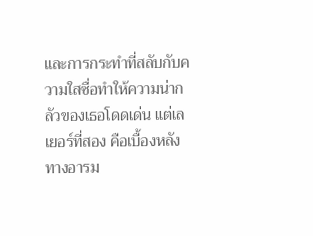และการกระทำที่สลับกับความใสซื่อทำให้ความน่ากลัวของเธอโดดเด่น แต่เลเยอร์ที่สอง คือเบื้องหลังทางอารม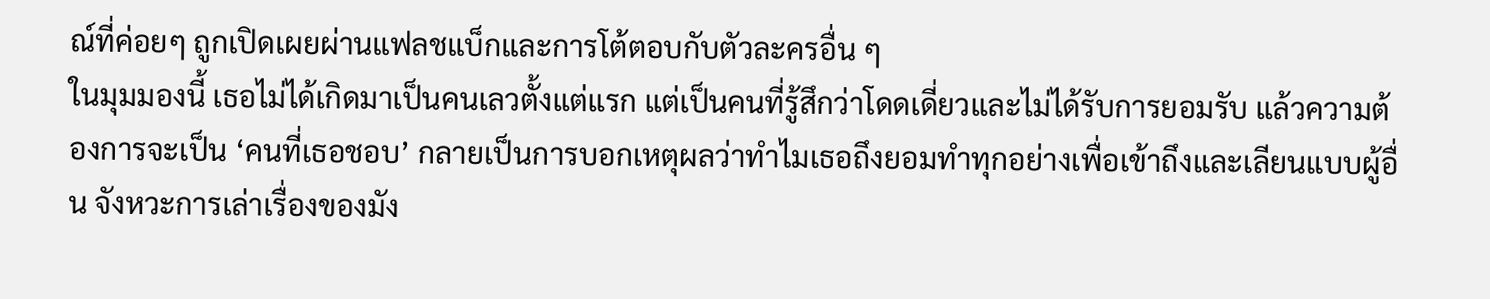ณ์ที่ค่อยๆ ถูกเปิดเผยผ่านแฟลชแบ็กและการโต้ตอบกับตัวละครอื่น ๆ
ในมุมมองนี้ เธอไม่ได้เกิดมาเป็นคนเลวตั้งแต่แรก แต่เป็นคนที่รู้สึกว่าโดดเดี่ยวและไม่ได้รับการยอมรับ แล้วความต้องการจะเป็น ‘คนที่เธอชอบ’ กลายเป็นการบอกเหตุผลว่าทำไมเธอถึงยอมทำทุกอย่างเพื่อเข้าถึงและเลียนแบบผู้อื่น จังหวะการเล่าเรื่องของมัง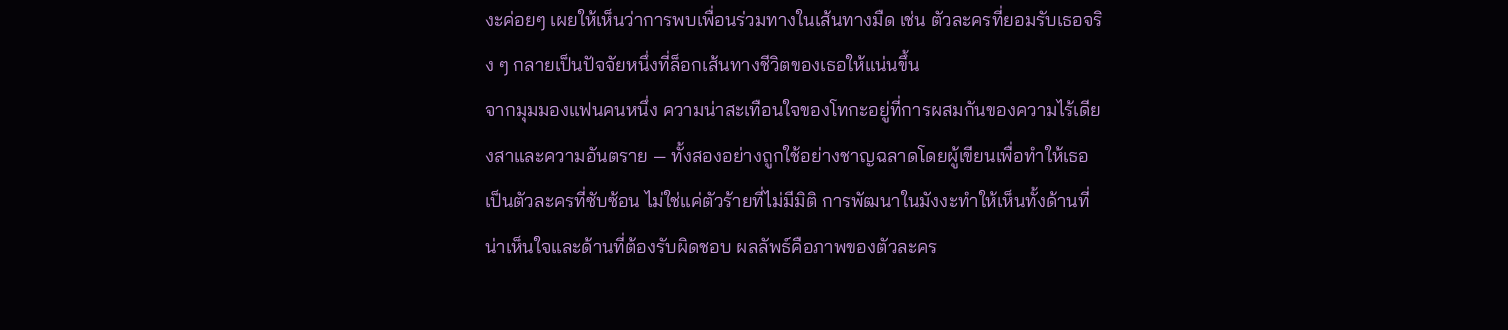งะค่อยๆ เผยให้เห็นว่าการพบเพื่อนร่วมทางในเส้นทางมืด เช่น ตัวละครที่ยอมรับเธอจริง ๆ กลายเป็นปัจจัยหนึ่งที่ล็อกเส้นทางชีวิตของเธอให้แน่นขึ้น
จากมุมมองแฟนคนหนึ่ง ความน่าสะเทือนใจของโทกะอยู่ที่การผสมกันของความไร้เดียงสาและความอันตราย — ทั้งสองอย่างถูกใช้อย่างชาญฉลาดโดยผู้เขียนเพื่อทำให้เธอเป็นตัวละครที่ซับซ้อน ไม่ใช่แค่ตัวร้ายที่ไม่มีมิติ การพัฒนาในมังงะทำให้เห็นทั้งด้านที่น่าเห็นใจและด้านที่ต้องรับผิดชอบ ผลลัพธ์คือภาพของตัวละคร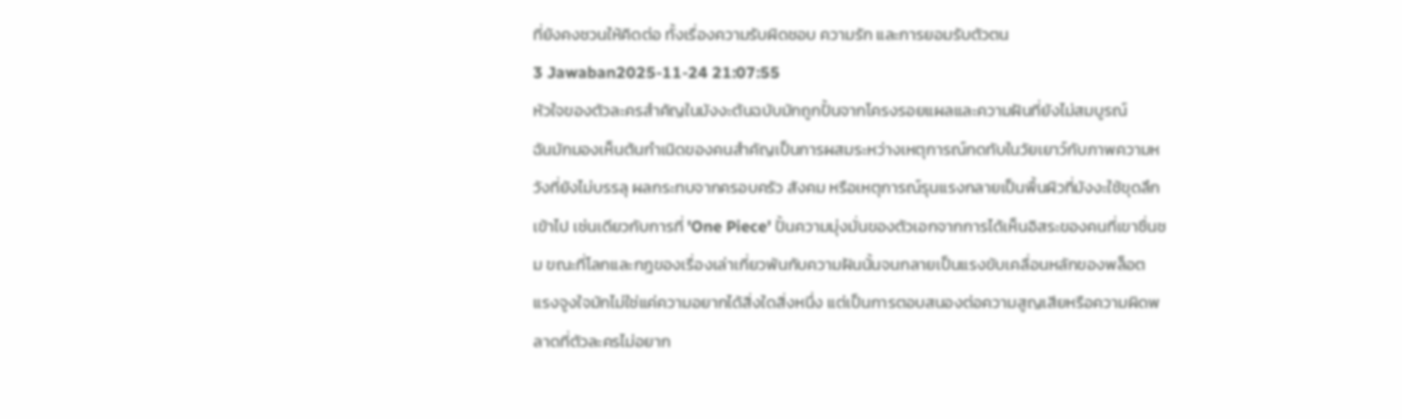ที่ยังคงชวนให้คิดต่อ ทั้งเรื่องความรับผิดชอบ ความรัก และการยอมรับตัวตน
3 Jawaban2025-11-24 21:07:55
หัวใจของตัวละครสำคัญในมังงะต้นฉบับมักถูกปั้นจากโครงรอยแผลและความฝันที่ยังไม่สมบูรณ์
ฉันมักมองเห็นต้นกำเนิดของคนสำคัญเป็นการผสมระหว่างเหตุการณ์กดทับในวัยเยาว์กับภาพความหวังที่ยังไม่บรรลุ ผลกระทบจากครอบครัว สังคม หรือเหตุการณ์รุนแรงกลายเป็นพื้นผิวที่มังงะใช้ขุดลึกเข้าไป เช่นเดียวกับการที่ 'One Piece' ปั้นความมุ่งมั่นของตัวเอกจากการได้เห็นอิสระของคนที่เขาชื่นชม ขณะที่โลกและกฎของเรื่องเล่าเกี่ยวพันกับความฝันนั้นจนกลายเป็นแรงขับเคลื่อนหลักของพล็อต
แรงจูงใจมักไม่ใช่แค่ความอยากได้สิ่งใดสิ่งหนึ่ง แต่เป็นการตอบสนองต่อความสูญเสียหรือความผิดพลาดที่ตัวละครไม่อยาก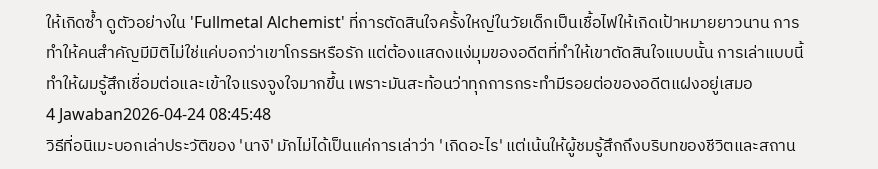ให้เกิดซ้ำ ดูตัวอย่างใน 'Fullmetal Alchemist' ที่การตัดสินใจครั้งใหญ่ในวัยเด็กเป็นเชื้อไฟให้เกิดเป้าหมายยาวนาน การทำให้คนสำคัญมีมิติไม่ใช่แค่บอกว่าเขาโกรธหรือรัก แต่ต้องแสดงแง่มุมของอดีตที่ทำให้เขาตัดสินใจแบบนั้น การเล่าแบบนี้ทำให้ผมรู้สึกเชื่อมต่อและเข้าใจแรงจูงใจมากขึ้น เพราะมันสะท้อนว่าทุกการกระทำมีรอยต่อของอดีตแฝงอยู่เสมอ
4 Jawaban2026-04-24 08:45:48
วิธีที่อนิเมะบอกเล่าประวัติของ 'นางิ' มักไม่ได้เป็นแค่การเล่าว่า 'เกิดอะไร' แต่เน้นให้ผู้ชมรู้สึกถึงบริบทของชีวิตและสถาน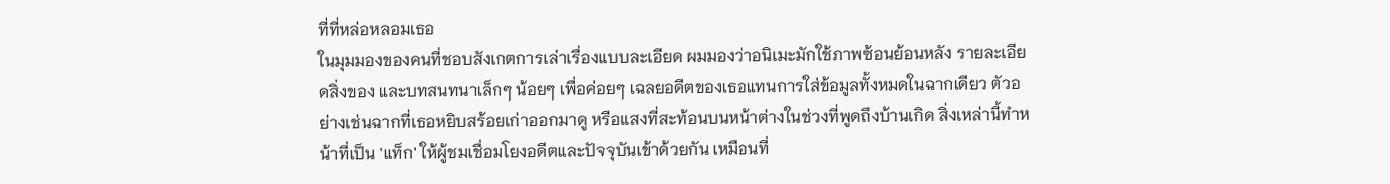ที่ที่หล่อหลอมเธอ
ในมุมมองของคนที่ชอบสังเกตการเล่าเรื่องแบบละเอียด ผมมองว่าอนิเมะมักใช้ภาพซ้อนย้อนหลัง รายละเอียดสิ่งของ และบทสนทนาเล็กๆ น้อยๆ เพื่อค่อยๆ เฉลยอดีตของเธอแทนการใส่ข้อมูลทั้งหมดในฉากเดียว ตัวอย่างเช่นฉากที่เธอหยิบสร้อยเก่าออกมาดู หรือแสงที่สะท้อนบนหน้าต่างในช่วงที่พูดถึงบ้านเกิด สิ่งเหล่านี้ทำหน้าที่เป็น 'แท็ก' ให้ผู้ชมเชื่อมโยงอดีตและปัจจุบันเข้าด้วยกัน เหมือนที่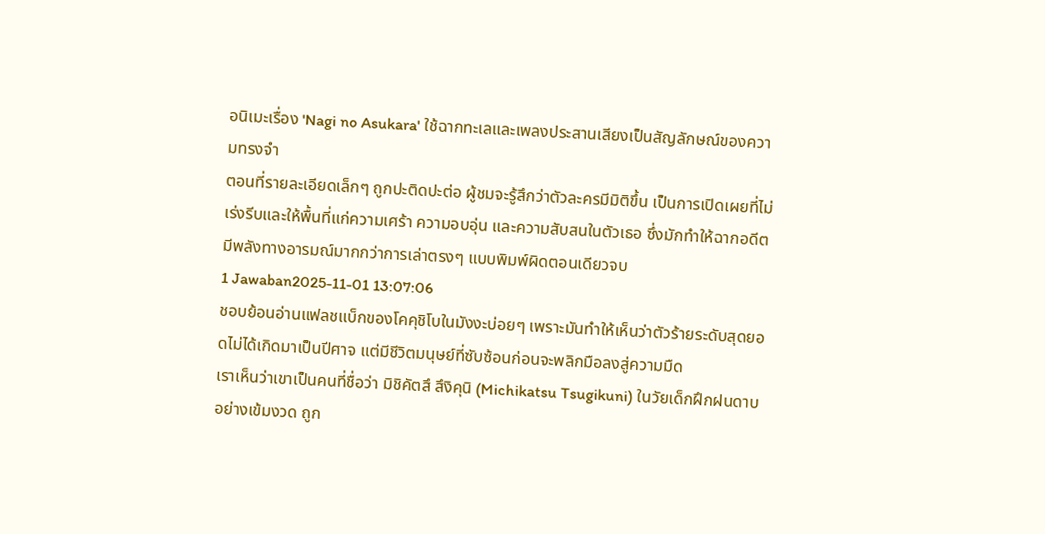อนิเมะเรื่อง 'Nagi no Asukara' ใช้ฉากทะเลและเพลงประสานเสียงเป็นสัญลักษณ์ของความทรงจำ
ตอนที่รายละเอียดเล็กๆ ถูกปะติดปะต่อ ผู้ชมจะรู้สึกว่าตัวละครมีมิติขึ้น เป็นการเปิดเผยที่ไม่เร่งรีบและให้พื้นที่แก่ความเศร้า ความอบอุ่น และความสับสนในตัวเธอ ซึ่งมักทำให้ฉากอดีตมีพลังทางอารมณ์มากกว่าการเล่าตรงๆ แบบพิมพ์ผิดตอนเดียวจบ
1 Jawaban2025-11-01 13:07:06
ชอบย้อนอ่านแฟลชแบ็กของโคคุชิโบในมังงะบ่อยๆ เพราะมันทำให้เห็นว่าตัวร้ายระดับสุดยอดไม่ได้เกิดมาเป็นปีศาจ แต่มีชีวิตมนุษย์ที่ซับซ้อนก่อนจะพลิกมือลงสู่ความมืด
เราเห็นว่าเขาเป็นคนที่ชื่อว่า มิชิคัตสึ สึงิคุนิ (Michikatsu Tsugikuni) ในวัยเด็กฝึกฝนดาบอย่างเข้มงวด ถูก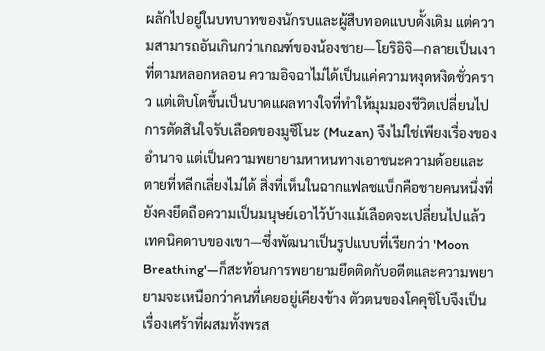ผลักไปอยู่ในบทบาทของนักรบและผู้สืบทอดแบบดั้งเดิม แต่ความสามารถอันเกินกว่าเกณฑ์ของน้องชาย—โยริอิจิ—กลายเป็นเงาที่ตามหลอกหลอน ความอิจฉาไม่ได้เป็นแค่ความหงุดหงิดชั่วคราว แต่เติบโตขึ้นเป็นบาดแผลทางใจที่ทำให้มุมมองชีวิตเปลี่ยนไป
การตัดสินใจรับเลือดของมูซึโนะ (Muzan) จึงไม่ใช่เพียงเรื่องของอำนาจ แต่เป็นความพยายามหาหนทางเอาชนะความด้อยและตายที่หลีกเลี่ยงไม่ได้ สิ่งที่เห็นในฉากแฟลชแบ็กคือชายคนหนึ่งที่ยังคงยึดถือความเป็นมนุษย์เอาไว้บ้างแม้เลือดจะเปลี่ยนไปแล้ว เทคนิคดาบของเขา—ซึ่งพัฒนาเป็นรูปแบบที่เรียกว่า 'Moon Breathing'—ก็สะท้อนการพยายามยึดติดกับอดีตและความพยายามจะเหนือกว่าคนที่เคยอยู่เคียงข้าง ตัวตนของโคคุชิโบจึงเป็นเรื่องเศร้าที่ผสมทั้งพรส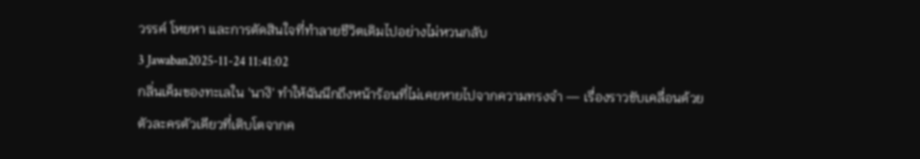วรรค์ โหยหา และการตัดสินใจที่ทำลายชีวิตเดิมไปอย่างไม่หวนกลับ
3 Jawaban2025-11-24 11:41:02
กลิ่นเค็มของทะเลใน 'นางิ' ทำให้ฉันนึกถึงหน้าร้อนที่ไม่เคยหายไปจากความทรงจำ — เรื่องราวขับเคลื่อนด้วยตัวละครตัวเดียวที่เติบโตจากค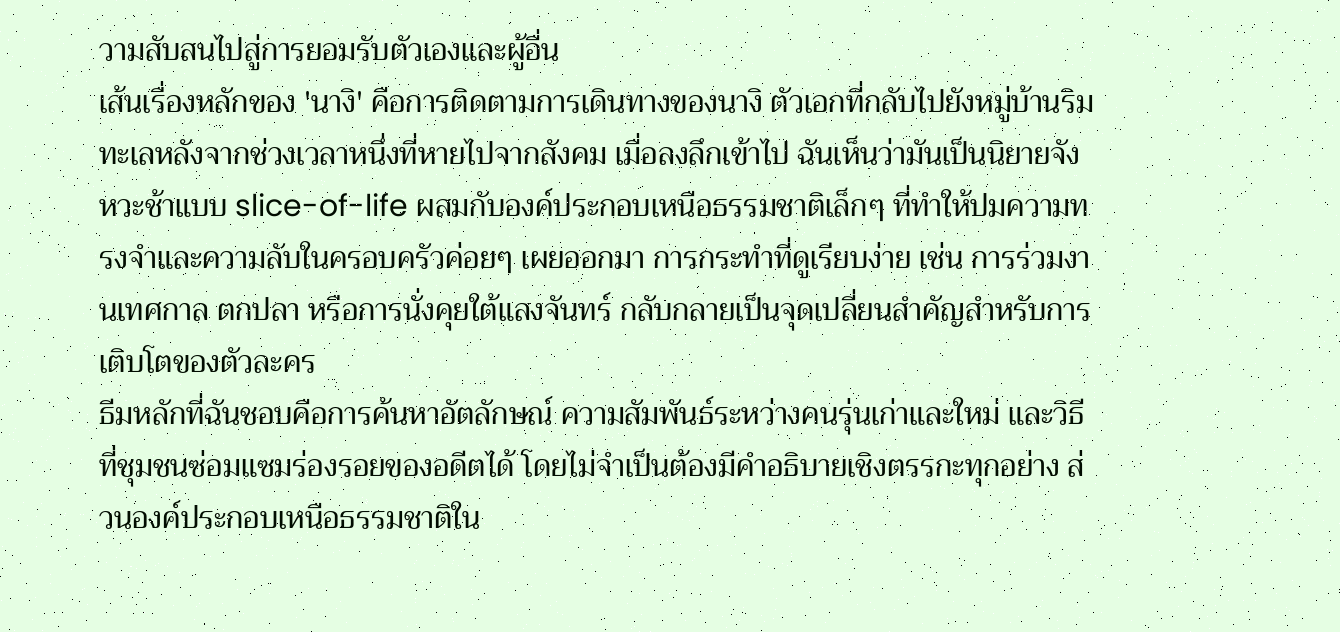วามสับสนไปสู่การยอมรับตัวเองและผู้อื่น
เส้นเรื่องหลักของ 'นางิ' คือการติดตามการเดินทางของนางิ ตัวเอกที่กลับไปยังหมู่บ้านริมทะเลหลังจากช่วงเวลาหนึ่งที่หายไปจากสังคม เมื่อลงลึกเข้าไป ฉันเห็นว่ามันเป็นนิยายจังหวะช้าแบบ slice-of-life ผสมกับองค์ประกอบเหนือธรรมชาติเล็กๆ ที่ทำให้ปมความทรงจำและความลับในครอบครัวค่อยๆ เผยออกมา การกระทำที่ดูเรียบง่าย เช่น การร่วมงานเทศกาล ตกปลา หรือการนั่งคุยใต้แสงจันทร์ กลับกลายเป็นจุดเปลี่ยนสำคัญสำหรับการเติบโตของตัวละคร
ธีมหลักที่ฉันชอบคือการค้นหาอัตลักษณ์ ความสัมพันธ์ระหว่างคนรุ่นเก่าและใหม่ และวิธีที่ชุมชนซ่อมแซมร่องรอยของอดีตได้ โดยไม่จำเป็นต้องมีคำอธิบายเชิงตรรกะทุกอย่าง ส่วนองค์ประกอบเหนือธรรมชาติใน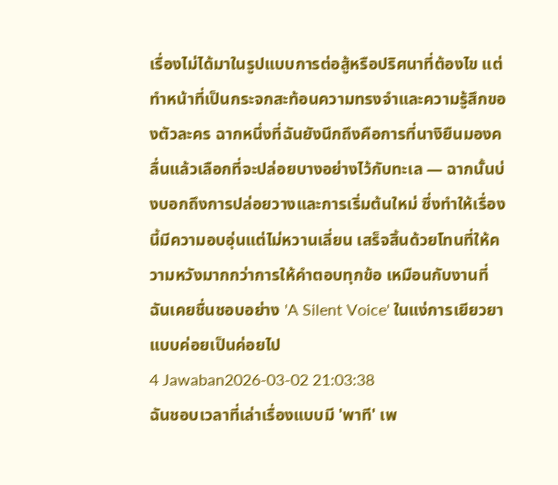เรื่องไม่ได้มาในรูปแบบการต่อสู้หรือปริศนาที่ต้องไข แต่ทำหน้าที่เป็นกระจกสะท้อนความทรงจำและความรู้สึกของตัวละคร ฉากหนึ่งที่ฉันยังนึกถึงคือการที่นางิยืนมองคลื่นแล้วเลือกที่จะปล่อยบางอย่างไว้กับทะเล — ฉากนั้นบ่งบอกถึงการปล่อยวางและการเริ่มต้นใหม่ ซึ่งทำให้เรื่องนี้มีความอบอุ่นแต่ไม่หวานเลี่ยน เสร็จสิ้นด้วยโทนที่ให้ความหวังมากกว่าการให้คำตอบทุกข้อ เหมือนกับงานที่ฉันเคยชื่นชอบอย่าง 'A Silent Voice' ในแง่การเยียวยาแบบค่อยเป็นค่อยไป
4 Jawaban2026-03-02 21:03:38
ฉันชอบเวลาที่เล่าเรื่องแบบมี 'พาที' เพ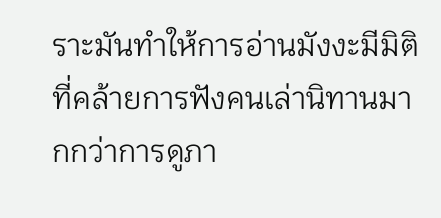ราะมันทำให้การอ่านมังงะมีมิติที่คล้ายการฟังคนเล่านิทานมากกว่าการดูภา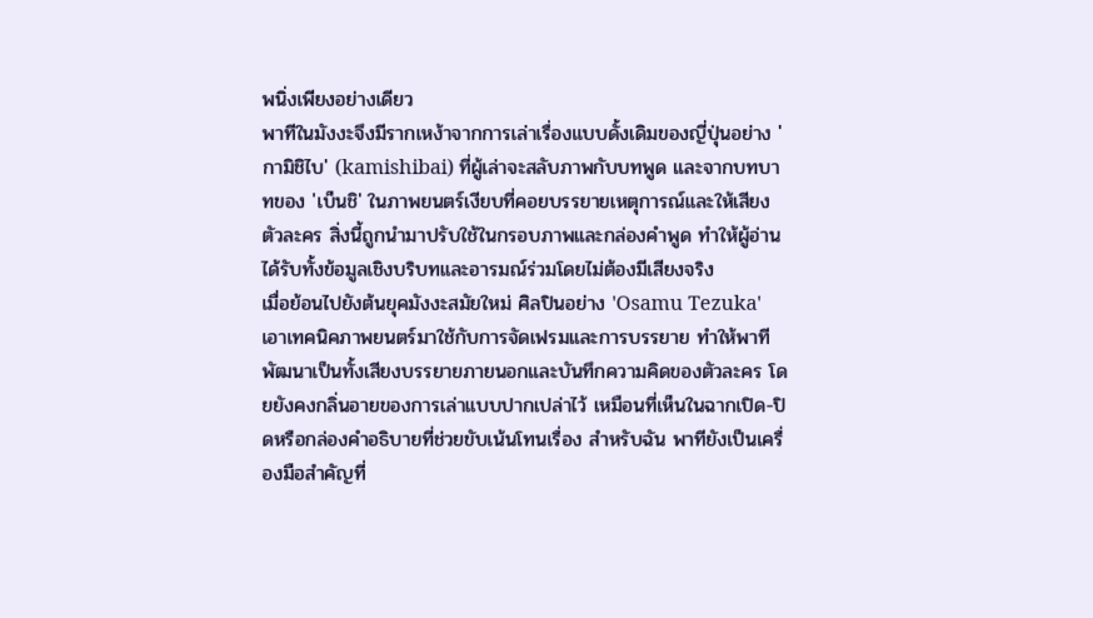พนิ่งเพียงอย่างเดียว
พาทีในมังงะจึงมีรากเหง้าจากการเล่าเรื่องแบบดั้งเดิมของญี่ปุ่นอย่าง 'กามิชิไบ' (kamishibai) ที่ผู้เล่าจะสลับภาพกับบทพูด และจากบทบาทของ 'เบ็นชิ' ในภาพยนตร์เงียบที่คอยบรรยายเหตุการณ์และให้เสียงตัวละคร สิ่งนี้ถูกนำมาปรับใช้ในกรอบภาพและกล่องคำพูด ทำให้ผู้อ่านได้รับทั้งข้อมูลเชิงบริบทและอารมณ์ร่วมโดยไม่ต้องมีเสียงจริง
เมื่อย้อนไปยังต้นยุคมังงะสมัยใหม่ ศิลปินอย่าง 'Osamu Tezuka' เอาเทคนิคภาพยนตร์มาใช้กับการจัดเฟรมและการบรรยาย ทำให้พาทีพัฒนาเป็นทั้งเสียงบรรยายภายนอกและบันทึกความคิดของตัวละคร โดยยังคงกลิ่นอายของการเล่าแบบปากเปล่าไว้ เหมือนที่เห็นในฉากเปิด-ปิดหรือกล่องคำอธิบายที่ช่วยขับเน้นโทนเรื่อง สำหรับฉัน พาทียังเป็นเครื่องมือสำคัญที่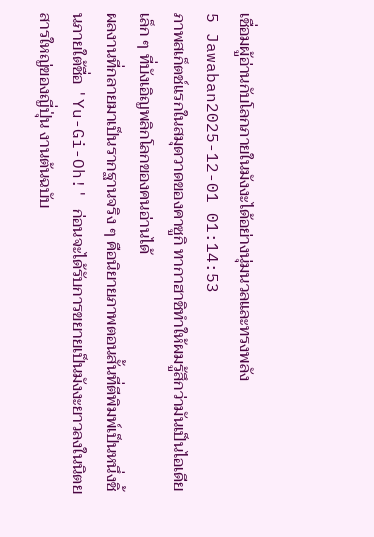เชื่อมผู้อ่านกับโลกภายในมังงะได้อย่างนุ่มนวลและทรงพลัง
5 Jawaban2025-12-01 01:14:53
ภาพสเก็ตช์แรกในสมุดวาดของคาซูกิ ทากาฮาชิทำให้ผมรู้สึกว่ามันเป็นไอเดียเล็ก ๆ ที่บังเอิญพลิกโลกของคนอ่านได้
ผลงานที่กลายมาเป็นรากฐานจริง ๆ คือนิยายภาพตอนสั้นที่ตีพิมพ์เป็นหนึ่งชิ้นภายใต้ชื่อ 'Yu-Gi-Oh!' ก่อนจะได้รับการขยายเป็นมังงะยาวลงในนิตยสารใหญ่ของญี่ปุ่น งานต้นฉบับ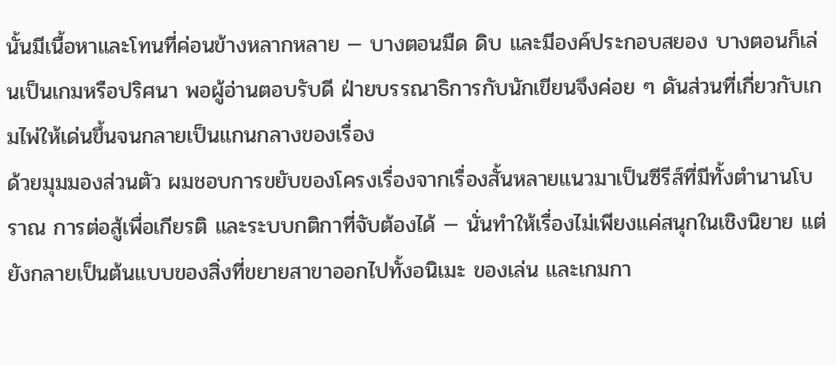นั้นมีเนื้อหาและโทนที่ค่อนข้างหลากหลาย — บางตอนมืด ดิบ และมีองค์ประกอบสยอง บางตอนก็เล่นเป็นเกมหรือปริศนา พอผู้อ่านตอบรับดี ฝ่ายบรรณาธิการกับนักเขียนจึงค่อย ๆ ดันส่วนที่เกี่ยวกับเกมไพ่ให้เด่นขึ้นจนกลายเป็นแกนกลางของเรื่อง
ด้วยมุมมองส่วนตัว ผมชอบการขยับของโครงเรื่องจากเรื่องสั้นหลายแนวมาเป็นซีรีส์ที่มีทั้งตำนานโบราณ การต่อสู้เพื่อเกียรติ และระบบกติกาที่จับต้องได้ — นั่นทำให้เรื่องไม่เพียงแค่สนุกในเชิงนิยาย แต่ยังกลายเป็นต้นแบบของสิ่งที่ขยายสาขาออกไปทั้งอนิเมะ ของเล่น และเกมกา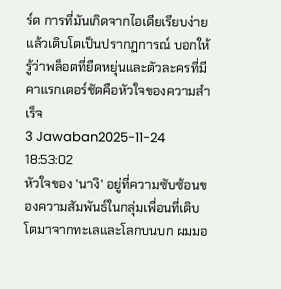ร์ด การที่มันเกิดจากไอเดียเรียบง่ายแล้วเติบโตเป็นปรากฏการณ์ บอกให้รู้ว่าพล็อตที่ยืดหยุ่นและตัวละครที่มีคาแรกเตอร์ชัดคือหัวใจของความสำเร็จ
3 Jawaban2025-11-24 18:53:02
หัวใจของ 'นางิ' อยู่ที่ความซับซ้อนของความสัมพันธ์ในกลุ่มเพื่อนที่เติบโตมาจากทะเลและโลกบนบก ผมมอ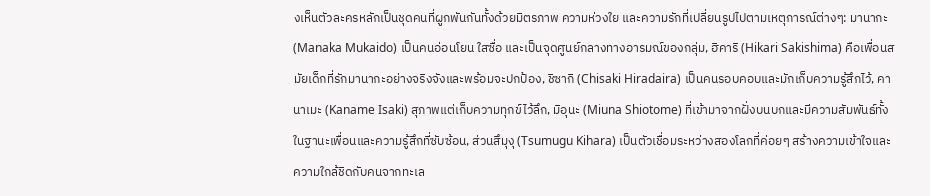งเห็นตัวละครหลักเป็นชุดคนที่ผูกพันกันทั้งด้วยมิตรภาพ ความห่วงใย และความรักที่เปลี่ยนรูปไปตามเหตุการณ์ต่างๆ: มานากะ (Manaka Mukaido) เป็นคนอ่อนโยน ใสซื่อ และเป็นจุดศูนย์กลางทางอารมณ์ของกลุ่ม, ฮิคาริ (Hikari Sakishima) คือเพื่อนสมัยเด็กที่รักมานากะอย่างจริงจังและพร้อมจะปกป้อง, ชิซากิ (Chisaki Hiradaira) เป็นคนรอบคอบและมักเก็บความรู้สึกไว้, คานาเมะ (Kaname Isaki) สุภาพแต่เก็บความทุกข์ไว้ลึก, มิอุนะ (Miuna Shiotome) ที่เข้ามาจากฝั่งบนบกและมีความสัมพันธ์ทั้งในฐานะเพื่อนและความรู้สึกที่ซับซ้อน, ส่วนสึมุงุ (Tsumugu Kihara) เป็นตัวเชื่อมระหว่างสองโลกที่ค่อยๆ สร้างความเข้าใจและความใกล้ชิดกับคนจากทะเล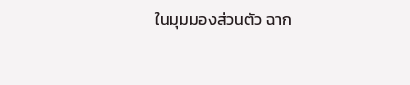ในมุมมองส่วนตัว ฉาก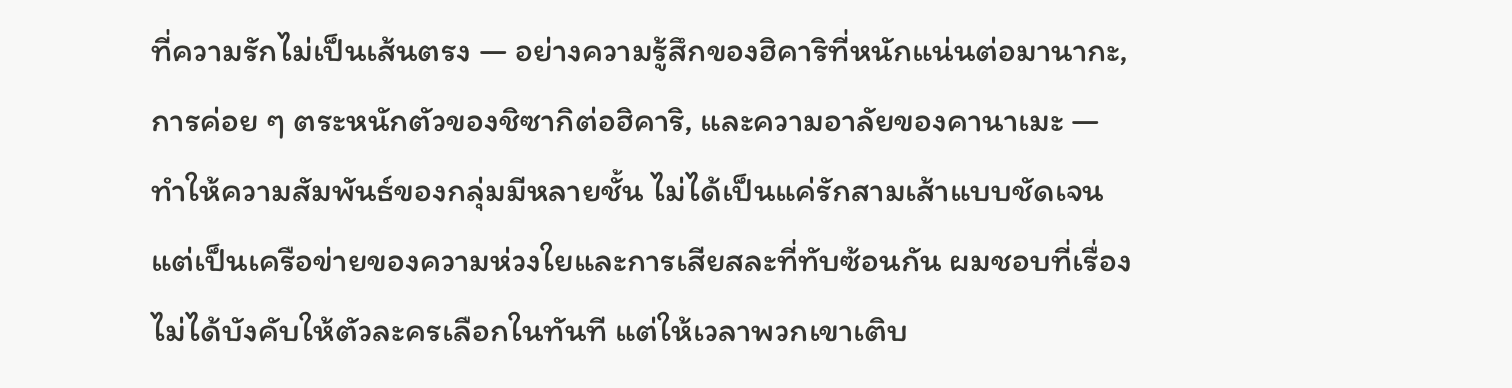ที่ความรักไม่เป็นเส้นตรง — อย่างความรู้สึกของฮิคาริที่หนักแน่นต่อมานากะ, การค่อย ๆ ตระหนักตัวของชิซากิต่อฮิคาริ, และความอาลัยของคานาเมะ — ทำให้ความสัมพันธ์ของกลุ่มมีหลายชั้น ไม่ได้เป็นแค่รักสามเส้าแบบชัดเจนแต่เป็นเครือข่ายของความห่วงใยและการเสียสละที่ทับซ้อนกัน ผมชอบที่เรื่องไม่ได้บังคับให้ตัวละครเลือกในทันที แต่ให้เวลาพวกเขาเติบ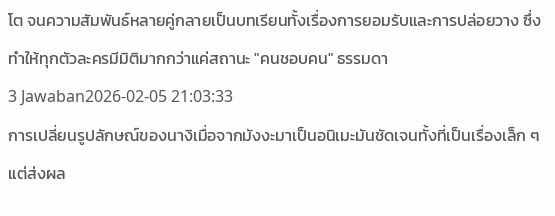โต จนความสัมพันธ์หลายคู่กลายเป็นบทเรียนทั้งเรื่องการยอมรับและการปล่อยวาง ซึ่งทำให้ทุกตัวละครมีมิติมากกว่าแค่สถานะ "คนชอบคน" ธรรมดา
3 Jawaban2026-02-05 21:03:33
การเปลี่ยนรูปลักษณ์ของนางิเมื่อจากมังงะมาเป็นอนิเมะมันชัดเจนทั้งที่เป็นเรื่องเล็ก ๆ แต่ส่งผล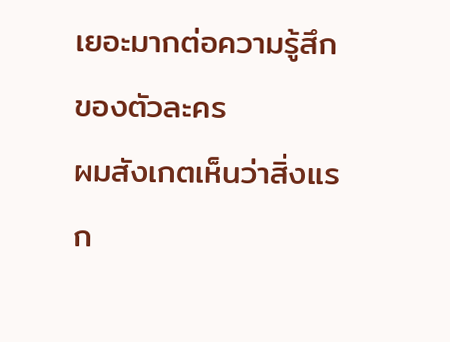เยอะมากต่อความรู้สึกของตัวละคร
ผมสังเกตเห็นว่าสิ่งแรก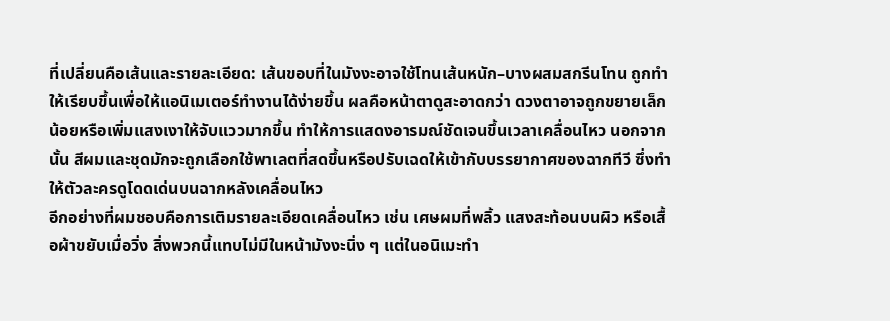ที่เปลี่ยนคือเส้นและรายละเอียด: เส้นขอบที่ในมังงะอาจใช้โทนเส้นหนัก–บางผสมสกรีนโทน ถูกทำให้เรียบขึ้นเพื่อให้แอนิเมเตอร์ทำงานได้ง่ายขึ้น ผลคือหน้าตาดูสะอาดกว่า ดวงตาอาจถูกขยายเล็กน้อยหรือเพิ่มแสงเงาให้จับแววมากขึ้น ทำให้การแสดงอารมณ์ชัดเจนขึ้นเวลาเคลื่อนไหว นอกจากนั้น สีผมและชุดมักจะถูกเลือกใช้พาเลตที่สดขึ้นหรือปรับเฉดให้เข้ากับบรรยากาศของฉากทีวี ซึ่งทำให้ตัวละครดูโดดเด่นบนฉากหลังเคลื่อนไหว
อีกอย่างที่ผมชอบคือการเติมรายละเอียดเคลื่อนไหว เช่น เศษผมที่พลิ้ว แสงสะท้อนบนผิว หรือเสื้อผ้าขยับเมื่อวิ่ง สิ่งพวกนี้แทบไม่มีในหน้ามังงะนิ่ง ๆ แต่ในอนิเมะทำ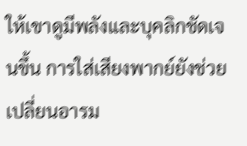ให้เขาดูมีพลังและบุคลิกชัดเจนขึ้น การใส่เสียงพากย์ยังช่วยเปลี่ยนอารม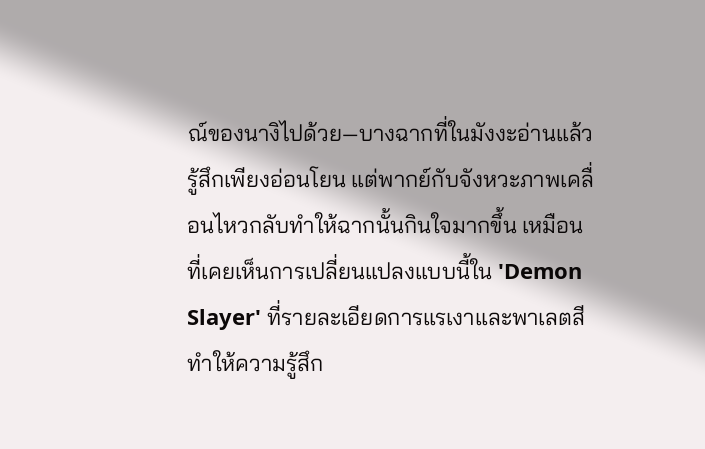ณ์ของนางิไปด้วย—บางฉากที่ในมังงะอ่านแล้วรู้สึกเพียงอ่อนโยน แต่พากย์กับจังหวะภาพเคลื่อนไหวกลับทำให้ฉากนั้นกินใจมากขึ้น เหมือนที่เคยเห็นการเปลี่ยนแปลงแบบนี้ใน 'Demon Slayer' ที่รายละเอียดการแรเงาและพาเลตสีทำให้ความรู้สึก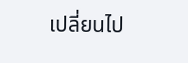เปลี่ยนไป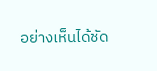อย่างเห็นได้ชัด